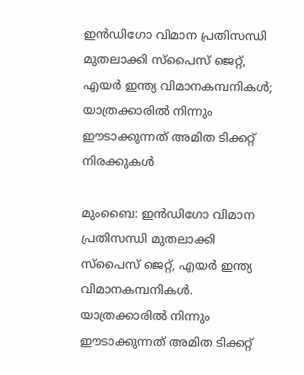ഇന്‍ഡിഗോ വിമാന പ്രതിസന്ധി മുതലാക്കി സ്പൈസ് ജെറ്റ്, എയര്‍ ഇന്ത്യ വിമാനകമ്പനികള്‍; യാത്രക്കാരില്‍ നിന്നും ഈടാക്കുന്നത് അമിത ടിക്കറ്റ് നിരക്കുകള്‍

മുംബൈ: ഇന്‍ഡിഗോ വിമാന പ്രതിസന്ധി മുതലാക്കി സ്പൈസ് ജെറ്റ്, എയര്‍ ഇന്ത്യ വിമാനകമ്പനികള്‍. യാത്രക്കാരില്‍ നിന്നും ഈടാക്കുന്നത് അമിത ടിക്കറ്റ്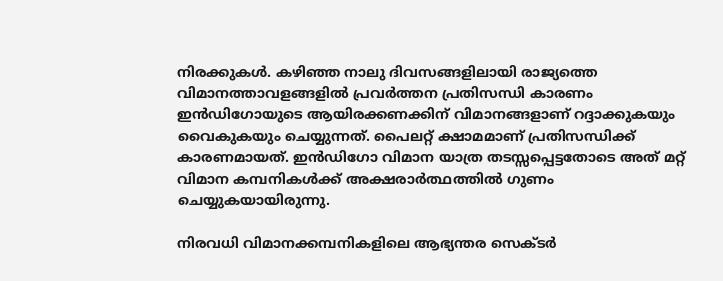നിരക്കുകള്‍. കഴിഞ്ഞ നാലു ദിവസങ്ങളിലായി രാജ്യത്തെ വിമാനത്താവളങ്ങളില്‍ പ്രവര്‍ത്തന പ്രതിസന്ധി കാരണം ഇന്‍ഡിഗോയുടെ ആയിരക്കണക്കിന് വിമാനങ്ങളാണ് റദ്ദാക്കുകയും വൈകുകയും ചെയ്യുന്നത്. പൈലറ്റ് ക്ഷാമമാണ് പ്രതിസന്ധിക്ക് കാരണമായത്. ഇന്‍ഡിഗോ വിമാന യാത്ര തടസ്സപ്പെട്ടതോടെ അത് മറ്റ് വിമാന കമ്പനികള്‍ക്ക് അക്ഷരാര്‍ത്ഥത്തില്‍ ഗുണം ചെയ്യുകയായിരുന്നു.

നിരവധി വിമാനക്കമ്പനികളിലെ ആഭ്യന്തര സെക്ടര്‍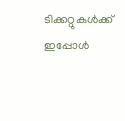ടിക്കറ്റുകള്‍ക്ക് ഇപ്പോള്‍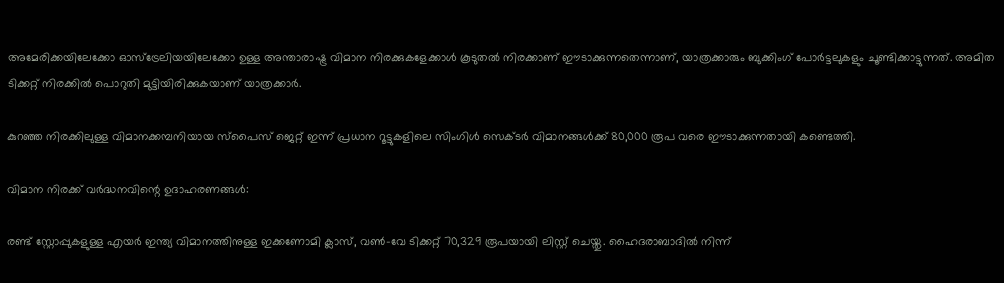അമേരിക്കയിലേക്കോ ഓസ്ട്രേലിയയിലേക്കോ ഉള്ള അന്താരാഷ്ട്ര വിമാന നിരക്കുകളേക്കാള്‍ കൂടുതല്‍ നിരക്കാണ് ഈടാക്കുന്നതെന്നാണ്, യാത്രക്കാരും ബുക്കിംഗ് പോര്‍ട്ടലുകളും ചൂണ്ടിക്കാട്ടുന്നത്. അമിത ടിക്കറ്റ് നിരക്കില്‍ പൊറുതി മുട്ടിയിരിക്കുകയാണ് യാത്രക്കാര്‍.

കുറഞ്ഞ നിരക്കിലുള്ള വിമാനക്കമ്പനിയായ സ്പൈസ് ജെറ്റ് ഇന്ന് പ്രധാന റൂട്ടുകളിലെ സിംഗിള്‍ സെക്ടര്‍ വിമാനങ്ങള്‍ക്ക് 80,000 രൂപ വരെ ഈടാക്കുന്നതായി കണ്ടെത്തി.

വിമാന നിരക്ക് വര്‍ദ്ധനവിന്റെ ഉദാഹരണങ്ങള്‍:

രണ്ട് സ്റ്റോപ്പുകളുള്ള എയര്‍ ഇന്ത്യ വിമാനത്തിനുള്ള ഇക്കണോമി ക്ലാസ്, വണ്‍-വേ ടിക്കറ്റ് 70,329 രൂപയായി ലിസ്റ്റ് ചെയ്തു. ഹൈദരാബാദില്‍ നിന്ന്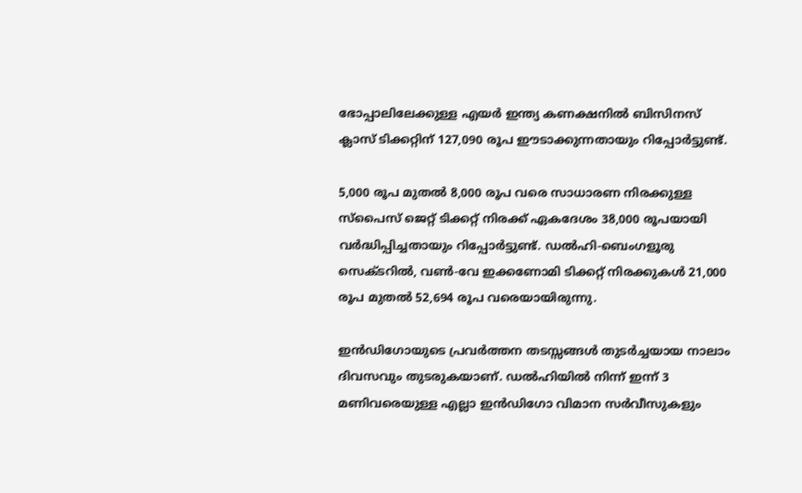ഭോപ്പാലിലേക്കുള്ള എയര്‍ ഇന്ത്യ കണക്ഷനില്‍ ബിസിനസ് ക്ലാസ് ടിക്കറ്റിന് 127,090 രൂപ ഈടാക്കുന്നതായും റിപ്പോര്‍ട്ടുണ്ട്.

5,000 രൂപ മുതല്‍ 8,000 രൂപ വരെ സാധാരണ നിരക്കുള്ള സ്‌പൈസ് ജെറ്റ് ടിക്കറ്റ് നിരക്ക് ഏകദേശം 38,000 രൂപയായി വര്‍ദ്ധിപ്പിച്ചതായും റിപ്പോര്‍ട്ടുണ്ട്. ഡല്‍ഹി-ബെംഗളൂരു സെക്ടറില്‍, വണ്‍-വേ ഇക്കണോമി ടിക്കറ്റ് നിരക്കുകള്‍ 21,000 രൂപ മുതല്‍ 52,694 രൂപ വരെയായിരുന്നു.

ഇന്‍ഡിഗോയുടെ പ്രവര്‍ത്തന തടസ്സങ്ങള്‍ തുടര്‍ച്ചയായ നാലാം ദിവസവും തുടരുകയാണ്. ഡല്‍ഹിയില്‍ നിന്ന് ഇന്ന് 3 മണിവരെയുള്ള എല്ലാ ഇന്‍ഡിഗോ വിമാന സര്‍വീസുകളും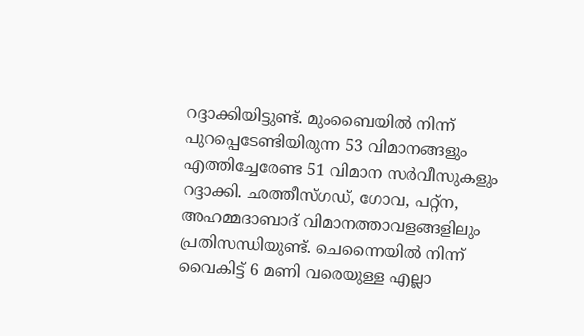റദ്ദാക്കിയിട്ടുണ്ട്. മുംബൈയില്‍ നിന്ന് പുറപ്പെടേണ്ടിയിരുന്ന 53 വിമാനങ്ങളും എത്തിച്ചേരേണ്ട 51 വിമാന സര്‍വീസുകളും റദ്ദാക്കി. ഛത്തീസ്ഗഡ്, ഗോവ, പറ്റ്‌ന, അഹമ്മദാബാദ് വിമാനത്താവളങ്ങളിലും പ്രതിസന്ധിയുണ്ട്. ചെന്നൈയില്‍ നിന്ന് വൈകിട്ട് 6 മണി വരെയുള്ള എല്ലാ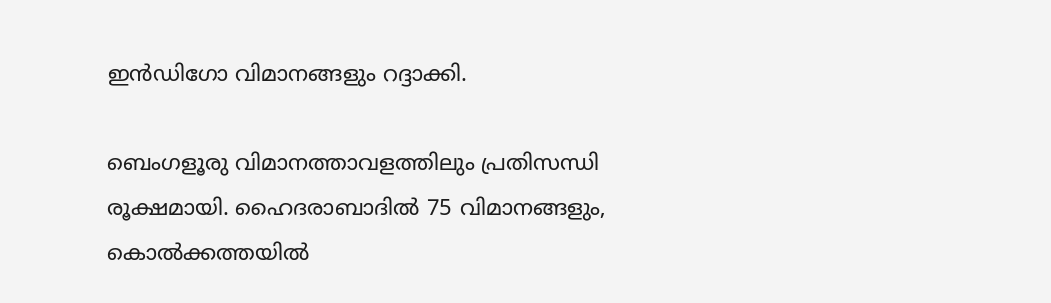ഇന്‍ഡിഗോ വിമാനങ്ങളും റദ്ദാക്കി.

ബെംഗളൂരു വിമാനത്താവളത്തിലും പ്രതിസന്ധി രൂക്ഷമായി. ഹൈദരാബാദില്‍ 75 വിമാനങ്ങളും, കൊല്‍ക്കത്തയില്‍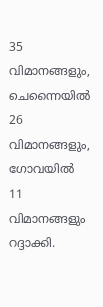35 വിമാനങ്ങളും, ചെന്നൈയില്‍ 26 വിമാനങ്ങളും, ഗോവയില്‍ 11 വിമാനങ്ങളും റദ്ദാക്കി.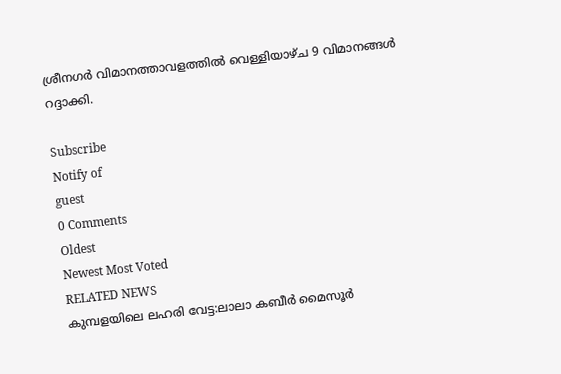ശ്രീനഗര്‍ വിമാനത്താവളത്തില്‍ വെള്ളിയാഴ്ച 9 വിമാനങ്ങള്‍ റദ്ദാക്കി.

Subscribe
Notify of
guest
0 Comments
Oldest
Newest Most Voted
RELATED NEWS
കുമ്പളയിലെ ലഹരി വേട്ട:ലാലാ കബീര്‍ മൈസൂര്‍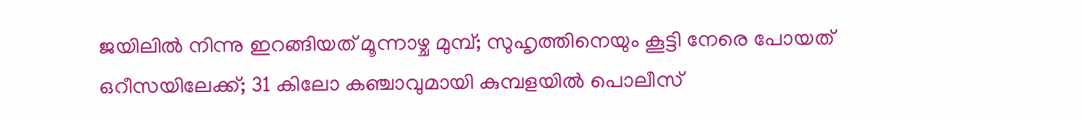ജയിലില്‍ നിന്നു ഇറങ്ങിയത് മൂന്നാഴ്ച മുമ്പ്; സുഹൃത്തിനെയും കൂട്ടി നേരെ പോയത് ഒറീസയിലേക്ക്; 31 കിലോ കഞ്ചാവുമായി കുമ്പളയിൽ പൊലീസ്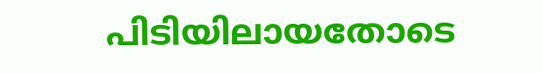പിടിയിലായതോടെ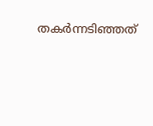തകര്‍ന്നടിഞ്ഞത്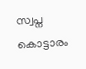സ്വപ്ന കൊട്ടാരം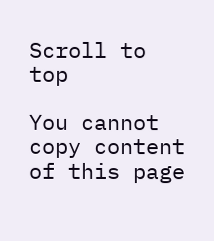Scroll to top

You cannot copy content of this page